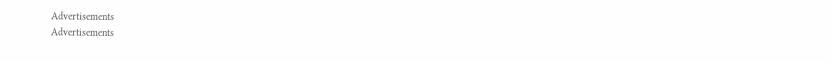Advertisements
Advertisements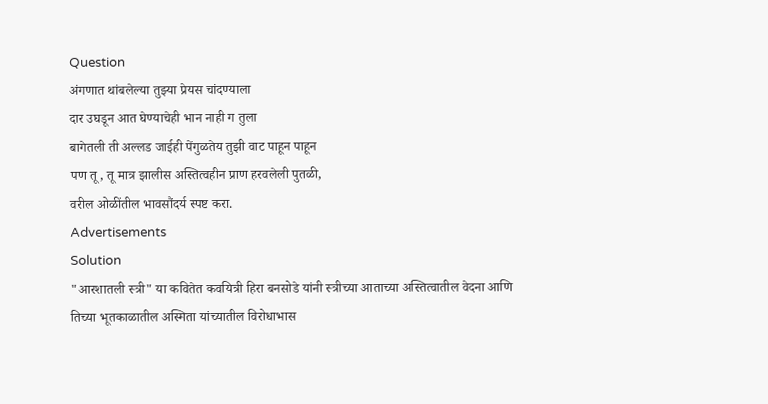Question
अंगणात थांबलेल्या तुझ्या प्रेयस चांदण्याला
दार उघडून आत घेण्याचेही भान नाही ग तुला
बागेतली ती अल्लड जाईही पेंगुळतेय तुझी वाट पाहून पाहून
पण तू, तू मात्र झालीस अस्तित्वहीन प्राण हरवलेली पुतळी,
वरील ओळींतील भावसौंदर्य स्पष्ट करा.
Advertisements
Solution
"आरशातली स्त्री" या कवितेत कवयित्री हिरा बनसोडे यांनी स्त्रीच्या आताच्या अस्तित्वातील वेदना आणि तिच्या भूतकाळातील अस्मिता यांच्यातील विरोधाभास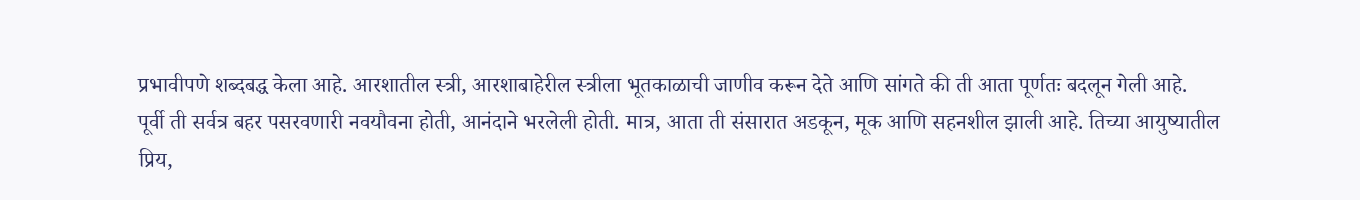प्रभावीपणे शब्दबद्ध केला आहे. आरशातील स्त्री, आरशाबाहेरील स्त्रीला भूतकाळाची जाणीव करून देते आणि सांगते की ती आता पूर्णतः बदलून गेली आहे.
पूर्वी ती सर्वत्र बहर पसरवणारी नवयौवना होती, आनंदाने भरलेली होती. मात्र, आता ती संसारात अडकून, मूक आणि सहनशील झाली आहे. तिच्या आयुष्यातील प्रिय,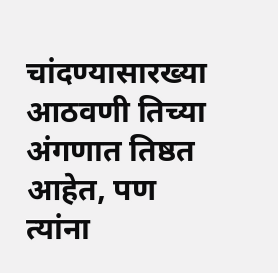चांदण्यासारख्या आठवणी तिच्या अंगणात तिष्ठत आहेत, पण त्यांना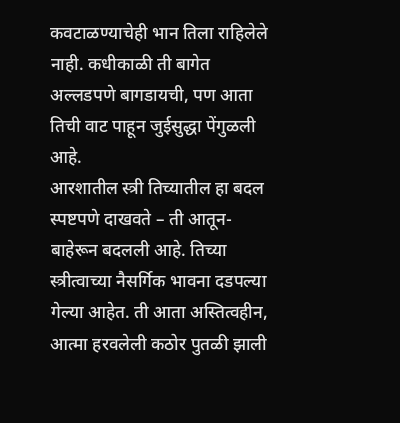कवटाळण्याचेही भान तिला राहिलेले नाही. कधीकाळी ती बागेत अल्लडपणे बागडायची, पण आता तिची वाट पाहून जुईसुद्धा पेंगुळली आहे.
आरशातील स्त्री तिच्यातील हा बदल स्पष्टपणे दाखवते – ती आतून-बाहेरून बदलली आहे. तिच्या स्त्रीत्वाच्या नैसर्गिक भावना दडपल्या गेल्या आहेत. ती आता अस्तित्वहीन, आत्मा हरवलेली कठोर पुतळी झाली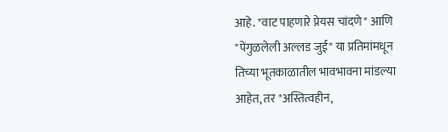आहे. "वाट पाहणारे प्रेयस चांदणे" आणि "पेंगुळलेली अल्लड जुई" या प्रतिमांमधून तिच्या भूतकाळातील भावभावना मांडल्या आहेत, तर "अस्तित्वहीन,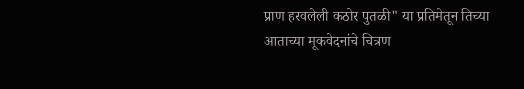प्राण हरवलेली कठोर पुतळी" या प्रतिमेतून तिच्या आताच्या मूकवेदनांचे चित्रण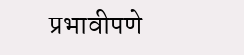प्रभावीपणे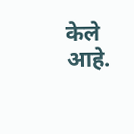केले आहे.